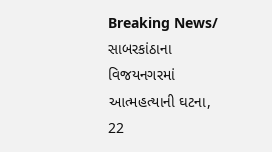Breaking News/
સાબરકાંઠાના વિજયનગરમાં આત્મહત્યાની ઘટના, 22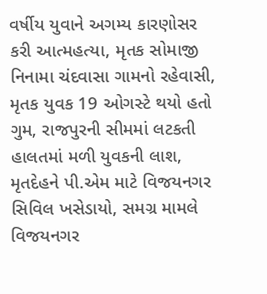વર્ષીય યુવાને અગમ્ય કારણોસર કરી આત્મહત્યા, મૃતક સોમાજી નિનામા ચંદવાસા ગામનો રહેવાસી, મૃતક યુવક 19 ઓગસ્ટે થયો હતો ગુમ, રાજપુરની સીમમાં લટકતી હાલતમાં મળી યુવકની લાશ, મૃતદેહને પી.એમ માટે વિજયનગર સિવિલ ખસેડાયો, સમગ્ર મામલે વિજયનગર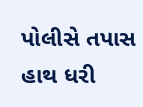પોલીસે તપાસ હાથ ધરી